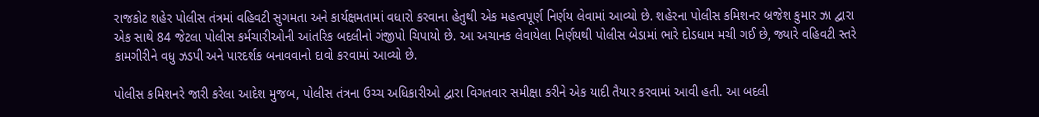રાજકોટ શહેર પોલીસ તંત્રમાં વહિવટી સુગમતા અને કાર્યક્ષમતામાં વધારો કરવાના હેતુથી એક મહત્વપૂર્ણ નિર્ણય લેવામાં આવ્યો છે. શહેરના પોલીસ કમિશનર બ્રજેશ કુમાર ઝા દ્વારા એક સાથે 84 જેટલા પોલીસ કર્મચારીઓની આંતરિક બદલીનો ગંજીપો ચિપાયો છે. આ અચાનક લેવાયેલા નિર્ણયથી પોલીસ બેડામાં ભારે દોડધામ મચી ગઈ છે, જ્યારે વહિવટી સ્તરે કામગીરીને વધુ ઝડપી અને પારદર્શક બનાવવાનો દાવો કરવામાં આવ્યો છે.

પોલીસ કમિશનરે જારી કરેલા આદેશ મુજબ, પોલીસ તંત્રના ઉચ્ચ અધિકારીઓ દ્વારા વિગતવાર સમીક્ષા કરીને એક યાદી તૈયાર કરવામાં આવી હતી. આ બદલી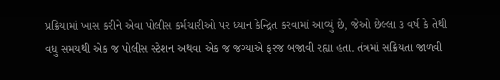પ્રક્રિયામાં ખાસ કરીને એવા પોલીસ કર્મચારીઓ પર ધ્યાન કેન્દ્રિત કરવામાં આવ્યું છે, જેઓ છેલ્લા ૩ વર્ષ કે તેથી વધુ સમયથી એક જ પોલીસ સ્ટેશન અથવા એક જ જગ્યાએ ફરજ બજાવી રહ્યા હતા. તંત્રમાં સક્રિયતા જાળવી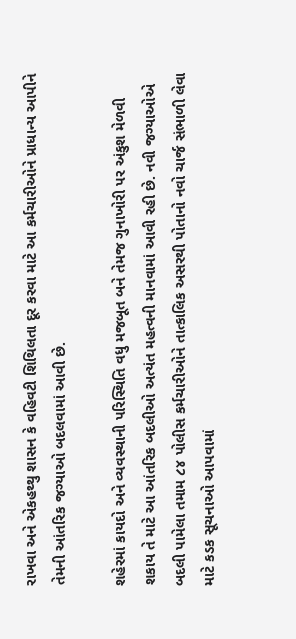રાખવા અને એકહથ્થુ શાસન કે વહિવટી શિથિલતા દૂર કરવા માટે આ કર્મચારીઓને પ્રાધાન્ય આપીને તેમની આંતરિક જગ્યાઓ બદલવામાં આવી છે.

શહેરમાં કાયદો અને વ્યવસ્થાની પરિસ્થિતિ વધુ મજબૂત બને તેમજ ગુનાખોરી પર અંકુશ મેળવી શકાય તે માટે આ આંતરિક બદલીઓ અત્યંત મહત્વની માનવામાં આવી રહી છે. નવી જગ્યાઓએ બદલી પામેલા તમામ ૮૪ પોલીસ કર્મચારીઓને તાત્કાલિક અસરથી પોતાનો નવો ચાર્જ સંભાળી લેવા માટે કડક સૂચનાઓ આપવામાં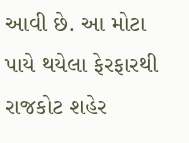આવી છે. આ મોટા પાયે થયેલા ફેરફારથી રાજકોટ શહેર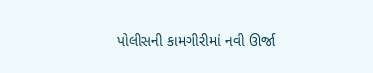પોલીસની કામગીરીમાં નવી ઊર્જા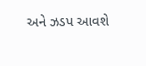અને ઝડપ આવશે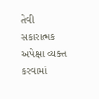તેવી સકારાત્મક અપેક્ષા વ્યક્ત કરવામાં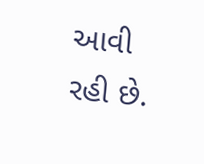આવી રહી છે.